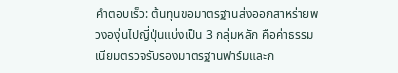คำตอบเร็ว: ต้นทุนขอมาตรฐานส่งออกสาหร่ายพวงองุ่นไปญี่ปุ่นแบ่งเป็น 3 กลุ่มหลัก คือค่าธรรมเนียมตรวจรับรองมาตรฐานฟาร์มและก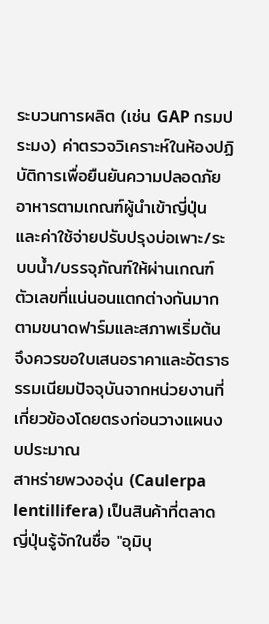ระบวนการผลิต (เช่น GAP กรมประมง) ค่าตรวจวิเคราะห์ในห้องปฏิบัติการเพื่อยืนยันความปลอดภัยอาหารตามเกณฑ์ผู้นำเข้าญี่ปุ่น และค่าใช้จ่ายปรับปรุงบ่อเพาะ/ระบบน้ำ/บรรจุภัณฑ์ให้ผ่านเกณฑ์ ตัวเลขที่แน่นอนแตกต่างกันมากตามขนาดฟาร์มและสภาพเริ่มต้น จึงควรขอใบเสนอราคาและอัตราธรรมเนียมปัจจุบันจากหน่วยงานที่เกี่ยวข้องโดยตรงก่อนวางแผนงบประมาณ
สาหร่ายพวงองุ่น (Caulerpa lentillifera) เป็นสินค้าที่ตลาดญี่ปุ่นรู้จักในชื่อ "อุมิบุ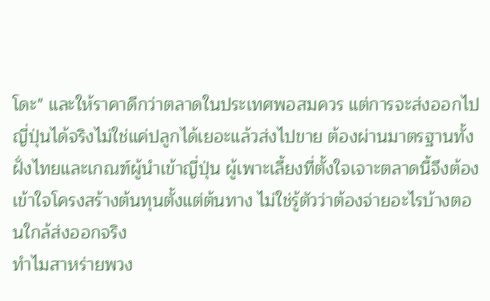โดะ" และให้ราคาดีกว่าตลาดในประเทศพอสมควร แต่การจะส่งออกไปญี่ปุ่นได้จริงไม่ใช่แค่ปลูกได้เยอะแล้วส่งไปขาย ต้องผ่านมาตรฐานทั้งฝั่งไทยและเกณฑ์ผู้นำเข้าญี่ปุ่น ผู้เพาะเลี้ยงที่ตั้งใจเจาะตลาดนี้จึงต้องเข้าใจโครงสร้างต้นทุนตั้งแต่ต้นทาง ไม่ใช่รู้ตัวว่าต้องจ่ายอะไรบ้างตอนใกล้ส่งออกจริง
ทำไมสาหร่ายพวง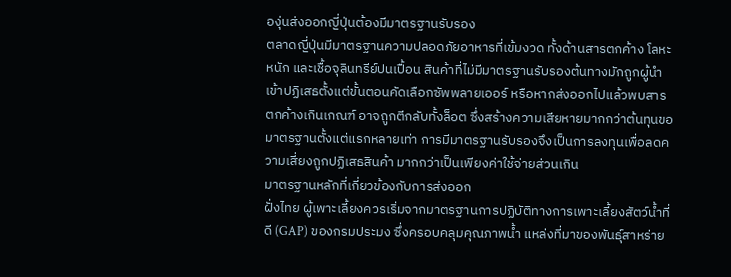องุ่นส่งออกญี่ปุ่นต้องมีมาตรฐานรับรอง
ตลาดญี่ปุ่นมีมาตรฐานความปลอดภัยอาหารที่เข้มงวด ทั้งด้านสารตกค้าง โลหะหนัก และเชื้อจุลินทรีย์ปนเปื้อน สินค้าที่ไม่มีมาตรฐานรับรองต้นทางมักถูกผู้นำเข้าปฏิเสธตั้งแต่ขั้นตอนคัดเลือกซัพพลายเออร์ หรือหากส่งออกไปแล้วพบสารตกค้างเกินเกณฑ์ อาจถูกตีกลับทั้งล็อต ซึ่งสร้างความเสียหายมากกว่าต้นทุนขอมาตรฐานตั้งแต่แรกหลายเท่า การมีมาตรฐานรับรองจึงเป็นการลงทุนเพื่อลดความเสี่ยงถูกปฏิเสธสินค้า มากกว่าเป็นเพียงค่าใช้จ่ายส่วนเกิน
มาตรฐานหลักที่เกี่ยวข้องกับการส่งออก
ฝั่งไทย ผู้เพาะเลี้ยงควรเริ่มจากมาตรฐานการปฏิบัติทางการเพาะเลี้ยงสัตว์น้ำที่ดี (GAP) ของกรมประมง ซึ่งครอบคลุมคุณภาพน้ำ แหล่งที่มาของพันธุ์สาหร่าย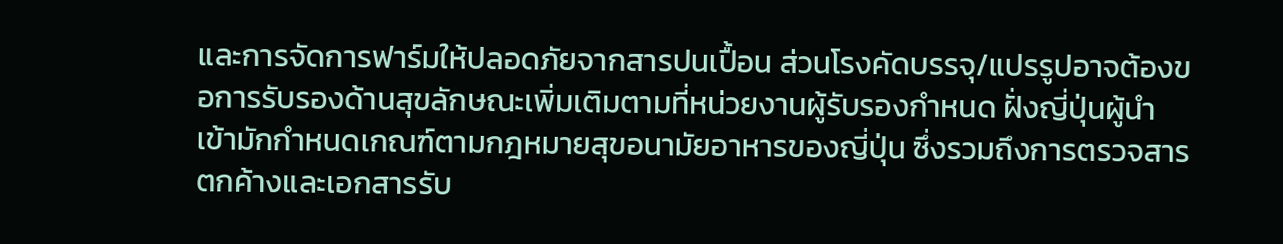และการจัดการฟาร์มให้ปลอดภัยจากสารปนเปื้อน ส่วนโรงคัดบรรจุ/แปรรูปอาจต้องขอการรับรองด้านสุขลักษณะเพิ่มเติมตามที่หน่วยงานผู้รับรองกำหนด ฝั่งญี่ปุ่นผู้นำเข้ามักกำหนดเกณฑ์ตามกฎหมายสุขอนามัยอาหารของญี่ปุ่น ซึ่งรวมถึงการตรวจสารตกค้างและเอกสารรับ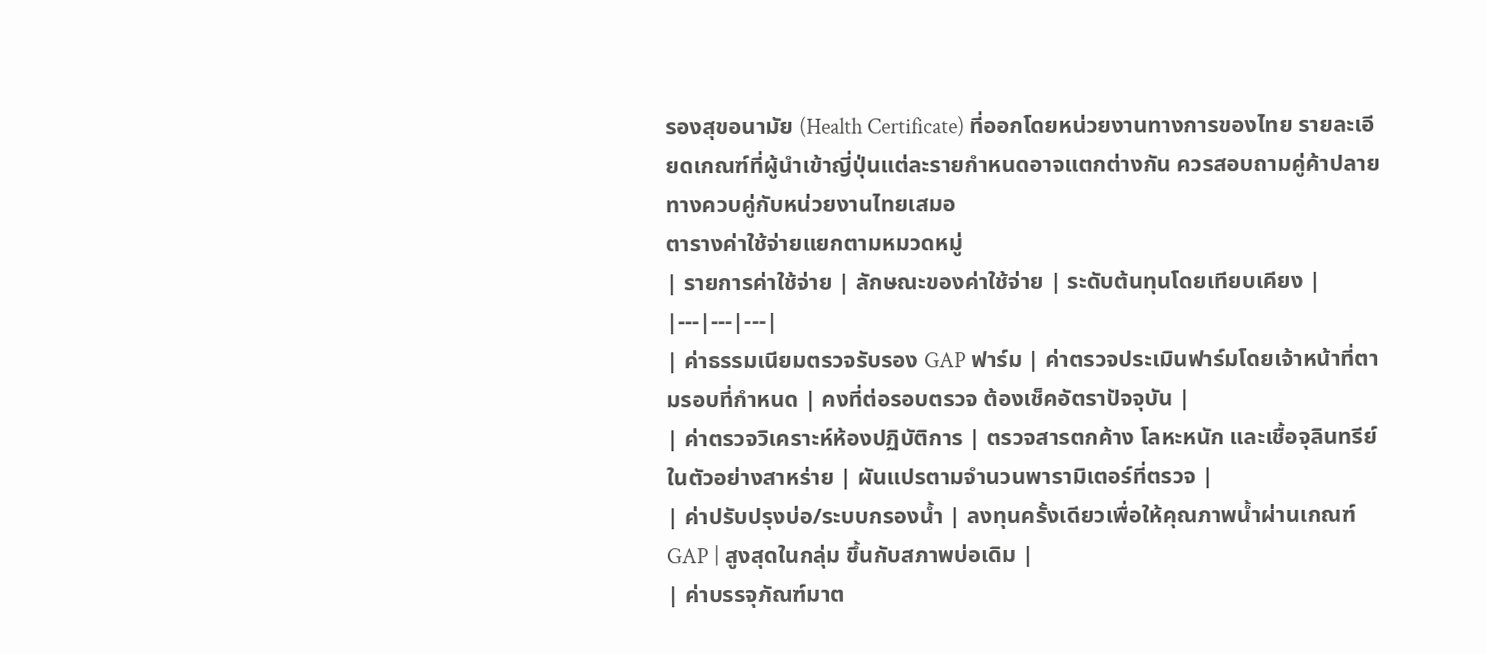รองสุขอนามัย (Health Certificate) ที่ออกโดยหน่วยงานทางการของไทย รายละเอียดเกณฑ์ที่ผู้นำเข้าญี่ปุ่นแต่ละรายกำหนดอาจแตกต่างกัน ควรสอบถามคู่ค้าปลายทางควบคู่กับหน่วยงานไทยเสมอ
ตารางค่าใช้จ่ายแยกตามหมวดหมู่
| รายการค่าใช้จ่าย | ลักษณะของค่าใช้จ่าย | ระดับต้นทุนโดยเทียบเคียง |
|---|---|---|
| ค่าธรรมเนียมตรวจรับรอง GAP ฟาร์ม | ค่าตรวจประเมินฟาร์มโดยเจ้าหน้าที่ตามรอบที่กำหนด | คงที่ต่อรอบตรวจ ต้องเช็คอัตราปัจจุบัน |
| ค่าตรวจวิเคราะห์ห้องปฏิบัติการ | ตรวจสารตกค้าง โลหะหนัก และเชื้อจุลินทรีย์ในตัวอย่างสาหร่าย | ผันแปรตามจำนวนพารามิเตอร์ที่ตรวจ |
| ค่าปรับปรุงบ่อ/ระบบกรองน้ำ | ลงทุนครั้งเดียวเพื่อให้คุณภาพน้ำผ่านเกณฑ์ GAP | สูงสุดในกลุ่ม ขึ้นกับสภาพบ่อเดิม |
| ค่าบรรจุภัณฑ์มาต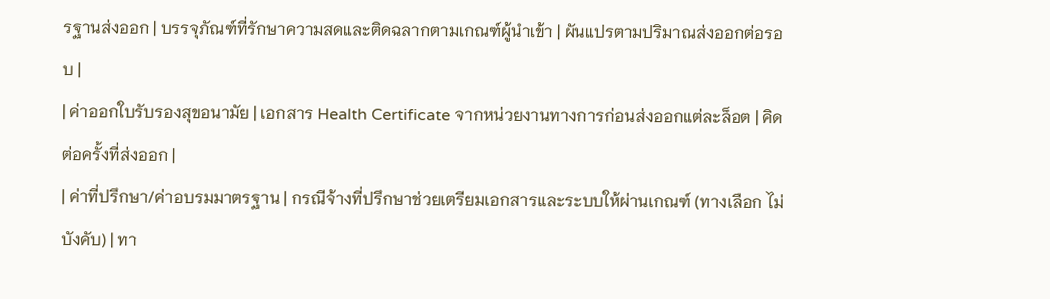รฐานส่งออก | บรรจุภัณฑ์ที่รักษาความสดและติดฉลากตามเกณฑ์ผู้นำเข้า | ผันแปรตามปริมาณส่งออกต่อรอบ |
| ค่าออกใบรับรองสุขอนามัย | เอกสาร Health Certificate จากหน่วยงานทางการก่อนส่งออกแต่ละล็อต | คิดต่อครั้งที่ส่งออก |
| ค่าที่ปรึกษา/ค่าอบรมมาตรฐาน | กรณีจ้างที่ปรึกษาช่วยเตรียมเอกสารและระบบให้ผ่านเกณฑ์ (ทางเลือก ไม่บังคับ) | ทา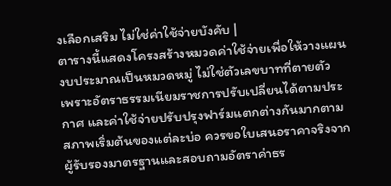งเลือกเสริม ไม่ใช่ค่าใช้จ่ายบังคับ |
ตารางนี้แสดงโครงสร้างหมวดค่าใช้จ่ายเพื่อให้วางแผนงบประมาณเป็นหมวดหมู่ ไม่ใช่ตัวเลขบาทที่ตายตัว เพราะอัตราธรรมเนียมราชการปรับเปลี่ยนได้ตามประกาศ และค่าใช้จ่ายปรับปรุงฟาร์มแตกต่างกันมากตามสภาพเริ่มต้นของแต่ละบ่อ ควรขอใบเสนอราคาจริงจากผู้รับรองมาตรฐานและสอบถามอัตราค่าธร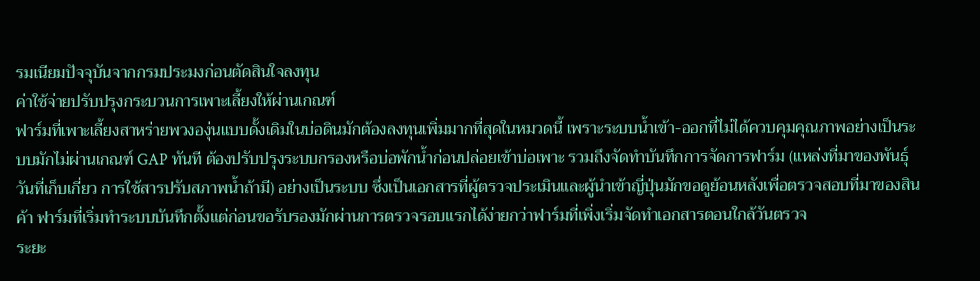รมเนียมปัจจุบันจากกรมประมงก่อนตัดสินใจลงทุน
ค่าใช้จ่ายปรับปรุงกระบวนการเพาะเลี้ยงให้ผ่านเกณฑ์
ฟาร์มที่เพาะเลี้ยงสาหร่ายพวงองุ่นแบบดั้งเดิมในบ่อดินมักต้องลงทุนเพิ่มมากที่สุดในหมวดนี้ เพราะระบบน้ำเข้า-ออกที่ไม่ได้ควบคุมคุณภาพอย่างเป็นระบบมักไม่ผ่านเกณฑ์ GAP ทันที ต้องปรับปรุงระบบกรองหรือบ่อพักน้ำก่อนปล่อยเข้าบ่อเพาะ รวมถึงจัดทำบันทึกการจัดการฟาร์ม (แหล่งที่มาของพันธุ์ วันที่เก็บเกี่ยว การใช้สารปรับสภาพน้ำถ้ามี) อย่างเป็นระบบ ซึ่งเป็นเอกสารที่ผู้ตรวจประเมินและผู้นำเข้าญี่ปุ่นมักขอดูย้อนหลังเพื่อตรวจสอบที่มาของสินค้า ฟาร์มที่เริ่มทำระบบบันทึกตั้งแต่ก่อนขอรับรองมักผ่านการตรวจรอบแรกได้ง่ายกว่าฟาร์มที่เพิ่งเริ่มจัดทำเอกสารตอนใกล้วันตรวจ
ระยะ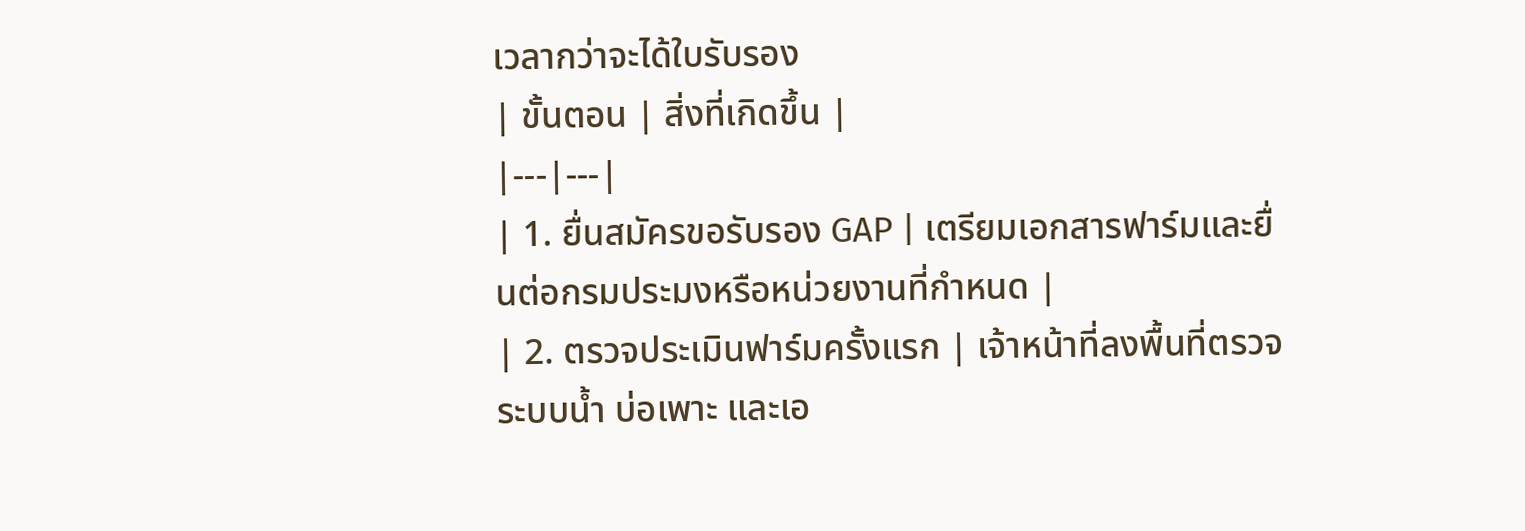เวลากว่าจะได้ใบรับรอง
| ขั้นตอน | สิ่งที่เกิดขึ้น |
|---|---|
| 1. ยื่นสมัครขอรับรอง GAP | เตรียมเอกสารฟาร์มและยื่นต่อกรมประมงหรือหน่วยงานที่กำหนด |
| 2. ตรวจประเมินฟาร์มครั้งแรก | เจ้าหน้าที่ลงพื้นที่ตรวจระบบน้ำ บ่อเพาะ และเอ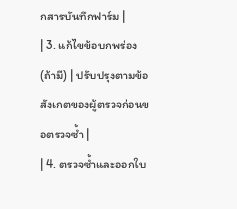กสารบันทึกฟาร์ม |
| 3. แก้ไขข้อบกพร่อง (ถ้ามี) | ปรับปรุงตามข้อสังเกตของผู้ตรวจก่อนขอตรวจซ้ำ |
| 4. ตรวจซ้ำและออกใบ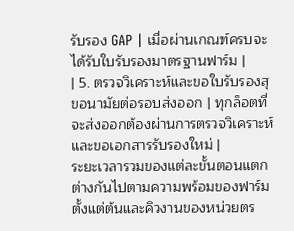รับรอง GAP | เมื่อผ่านเกณฑ์ครบจะได้รับใบรับรองมาตรฐานฟาร์ม |
| 5. ตรวจวิเคราะห์และขอใบรับรองสุขอนามัยต่อรอบส่งออก | ทุกล็อตที่จะส่งออกต้องผ่านการตรวจวิเคราะห์และขอเอกสารรับรองใหม่ |
ระยะเวลารวมของแต่ละขั้นตอนแตกต่างกันไปตามความพร้อมของฟาร์มตั้งแต่ต้นและคิวงานของหน่วยตร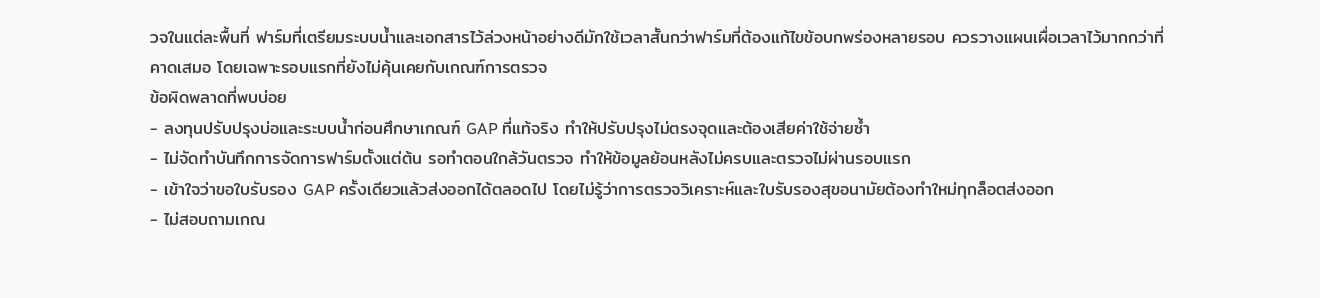วจในแต่ละพื้นที่ ฟาร์มที่เตรียมระบบน้ำและเอกสารไว้ล่วงหน้าอย่างดีมักใช้เวลาสั้นกว่าฟาร์มที่ต้องแก้ไขข้อบกพร่องหลายรอบ ควรวางแผนเผื่อเวลาไว้มากกว่าที่คาดเสมอ โดยเฉพาะรอบแรกที่ยังไม่คุ้นเคยกับเกณฑ์การตรวจ
ข้อผิดพลาดที่พบบ่อย
- ลงทุนปรับปรุงบ่อและระบบน้ำก่อนศึกษาเกณฑ์ GAP ที่แท้จริง ทำให้ปรับปรุงไม่ตรงจุดและต้องเสียค่าใช้จ่ายซ้ำ
- ไม่จัดทำบันทึกการจัดการฟาร์มตั้งแต่ต้น รอทำตอนใกล้วันตรวจ ทำให้ข้อมูลย้อนหลังไม่ครบและตรวจไม่ผ่านรอบแรก
- เข้าใจว่าขอใบรับรอง GAP ครั้งเดียวแล้วส่งออกได้ตลอดไป โดยไม่รู้ว่าการตรวจวิเคราะห์และใบรับรองสุขอนามัยต้องทำใหม่ทุกล็อตส่งออก
- ไม่สอบถามเกณ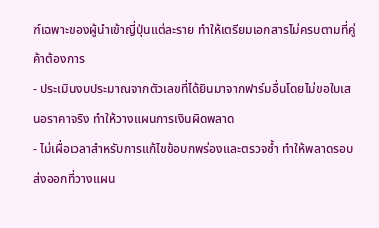ฑ์เฉพาะของผู้นำเข้าญี่ปุ่นแต่ละราย ทำให้เตรียมเอกสารไม่ครบตามที่คู่ค้าต้องการ
- ประเมินงบประมาณจากตัวเลขที่ได้ยินมาจากฟาร์มอื่นโดยไม่ขอใบเสนอราคาจริง ทำให้วางแผนการเงินผิดพลาด
- ไม่เผื่อเวลาสำหรับการแก้ไขข้อบกพร่องและตรวจซ้ำ ทำให้พลาดรอบส่งออกที่วางแผน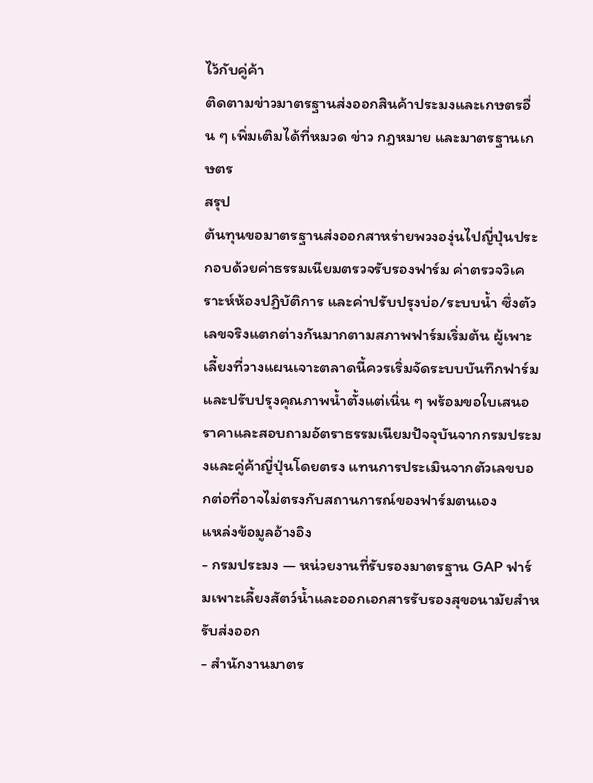ไว้กับคู่ค้า
ติดตามข่าวมาตรฐานส่งออกสินค้าประมงและเกษตรอื่น ๆ เพิ่มเติมได้ที่หมวด ข่าว กฎหมาย และมาตรฐานเกษตร
สรุป
ต้นทุนขอมาตรฐานส่งออกสาหร่ายพวงองุ่นไปญี่ปุ่นประกอบด้วยค่าธรรมเนียมตรวจรับรองฟาร์ม ค่าตรวจวิเคราะห์ห้องปฏิบัติการ และค่าปรับปรุงบ่อ/ระบบน้ำ ซึ่งตัวเลขจริงแตกต่างกันมากตามสภาพฟาร์มเริ่มต้น ผู้เพาะเลี้ยงที่วางแผนเจาะตลาดนี้ควรเริ่มจัดระบบบันทึกฟาร์มและปรับปรุงคุณภาพน้ำตั้งแต่เนิ่น ๆ พร้อมขอใบเสนอราคาและสอบถามอัตราธรรมเนียมปัจจุบันจากกรมประมงและคู่ค้าญี่ปุ่นโดยตรง แทนการประเมินจากตัวเลขบอกต่อที่อาจไม่ตรงกับสถานการณ์ของฟาร์มตนเอง
แหล่งข้อมูลอ้างอิง
- กรมประมง — หน่วยงานที่รับรองมาตรฐาน GAP ฟาร์มเพาะเลี้ยงสัตว์น้ำและออกเอกสารรับรองสุขอนามัยสำหรับส่งออก
- สำนักงานมาตร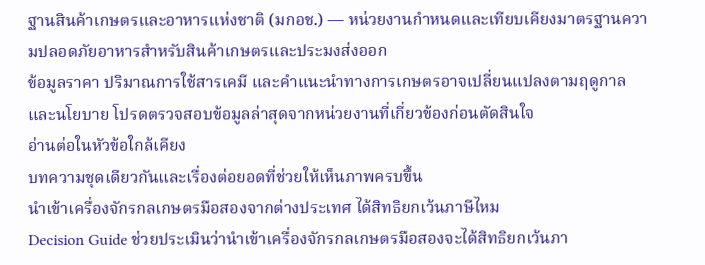ฐานสินค้าเกษตรและอาหารแห่งชาติ (มกอช.) — หน่วยงานกำหนดและเทียบเคียงมาตรฐานความปลอดภัยอาหารสำหรับสินค้าเกษตรและประมงส่งออก
ข้อมูลราคา ปริมาณการใช้สารเคมี และคำแนะนำทางการเกษตรอาจเปลี่ยนแปลงตามฤดูกาลและนโยบาย โปรดตรวจสอบข้อมูลล่าสุดจากหน่วยงานที่เกี่ยวข้องก่อนตัดสินใจ
อ่านต่อในหัวข้อใกล้เคียง
บทความชุดเดียวกันและเรื่องต่อยอดที่ช่วยให้เห็นภาพครบขึ้น
นำเข้าเครื่องจักรกลเกษตรมือสองจากต่างประเทศ ได้สิทธิยกเว้นภาษีไหม
Decision Guide ช่วยประเมินว่านำเข้าเครื่องจักรกลเกษตรมือสองจะได้สิทธิยกเว้นภา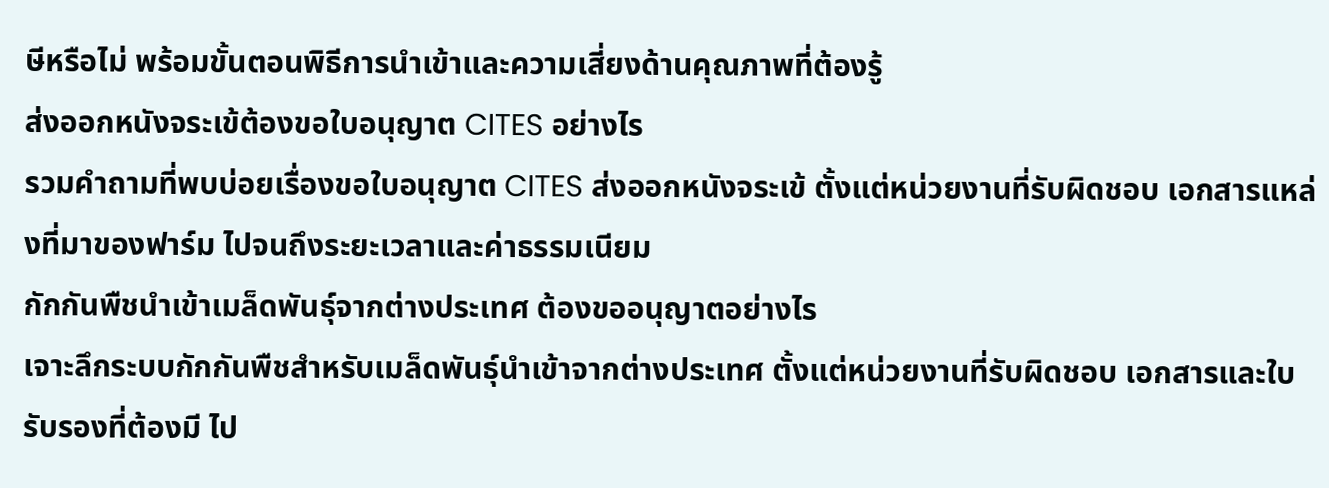ษีหรือไม่ พร้อมขั้นตอนพิธีการนำเข้าและความเสี่ยงด้านคุณภาพที่ต้องรู้
ส่งออกหนังจระเข้ต้องขอใบอนุญาต CITES อย่างไร
รวมคำถามที่พบบ่อยเรื่องขอใบอนุญาต CITES ส่งออกหนังจระเข้ ตั้งแต่หน่วยงานที่รับผิดชอบ เอกสารแหล่งที่มาของฟาร์ม ไปจนถึงระยะเวลาและค่าธรรมเนียม
กักกันพืชนำเข้าเมล็ดพันธุ์จากต่างประเทศ ต้องขออนุญาตอย่างไร
เจาะลึกระบบกักกันพืชสำหรับเมล็ดพันธุ์นำเข้าจากต่างประเทศ ตั้งแต่หน่วยงานที่รับผิดชอบ เอกสารและใบรับรองที่ต้องมี ไป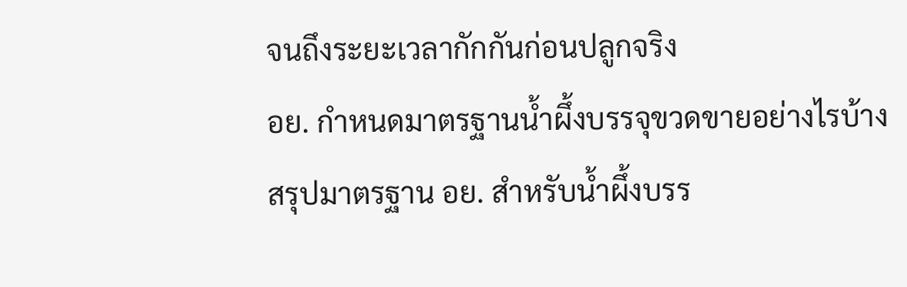จนถึงระยะเวลากักกันก่อนปลูกจริง
อย. กำหนดมาตรฐานน้ำผึ้งบรรจุขวดขายอย่างไรบ้าง
สรุปมาตรฐาน อย. สำหรับน้ำผึ้งบรร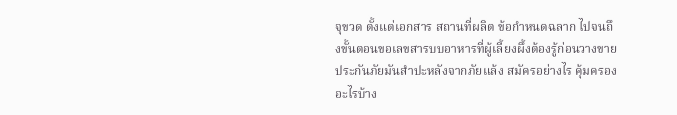จุขวด ตั้งแต่เอกสาร สถานที่ผลิต ข้อกำหนดฉลาก ไปจนถึงขั้นตอนขอเลขสารบบอาหารที่ผู้เลี้ยงผึ้งต้องรู้ก่อนวางขาย
ประกันภัยมันสำปะหลังจากภัยแล้ง สมัครอย่างไร คุ้มครองอะไรบ้าง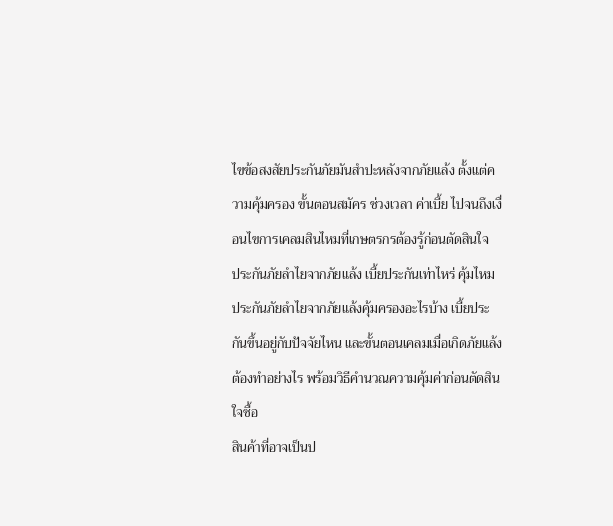ไขข้อสงสัยประกันภัยมันสำปะหลังจากภัยแล้ง ตั้งแต่ความคุ้มครอง ขั้นตอนสมัคร ช่วงเวลา ค่าเบี้ย ไปจนถึงเงื่อนไขการเคลมสินไหมที่เกษตรกรต้องรู้ก่อนตัดสินใจ
ประกันภัยลำไยจากภัยแล้ง เบี้ยประกันเท่าไหร่ คุ้มไหม
ประกันภัยลำไยจากภัยแล้งคุ้มครองอะไรบ้าง เบี้ยประกันขึ้นอยู่กับปัจจัยไหน และขั้นตอนเคลมเมื่อเกิดภัยแล้งต้องทำอย่างไร พร้อมวิธีคำนวณความคุ้มค่าก่อนตัดสินใจซื้อ
สินค้าที่อาจเป็นป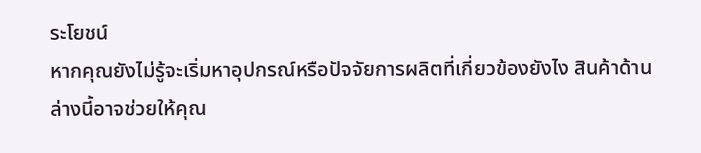ระโยชน์
หากคุณยังไม่รู้จะเริ่มหาอุปกรณ์หรือปัจจัยการผลิตที่เกี่ยวข้องยังไง สินค้าด้านล่างนี้อาจช่วยให้คุณ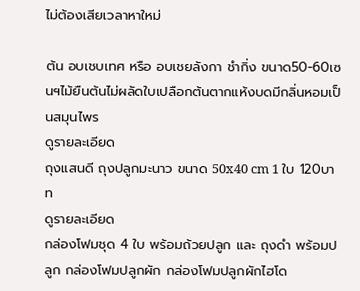ไม่ต้องเสียเวลาหาใหม่

ต้น อบเชบเทศ หรือ อบเชยลังกา ชำกิ่ง ขนาด50-60เซนฯไม้ยืนต้นไม่ผลัดใบเปลือกต้นตากแห้งบดมีกลิ่นหอมเป็นสมุนไพร
ดูรายละเอียด
ถุงแสนดี ถุงปลูกมะนาว ขนาด 50x40 cm 1 ใบ 120บาท
ดูรายละเอียด
กล่องโฟมชุด 4 ใบ พร้อมถ้วยปลูก และ ถุงดำ พร้อมปลูก กล่องโฟมปลูกผัก กล่องโฟมปลูกผักไฮโด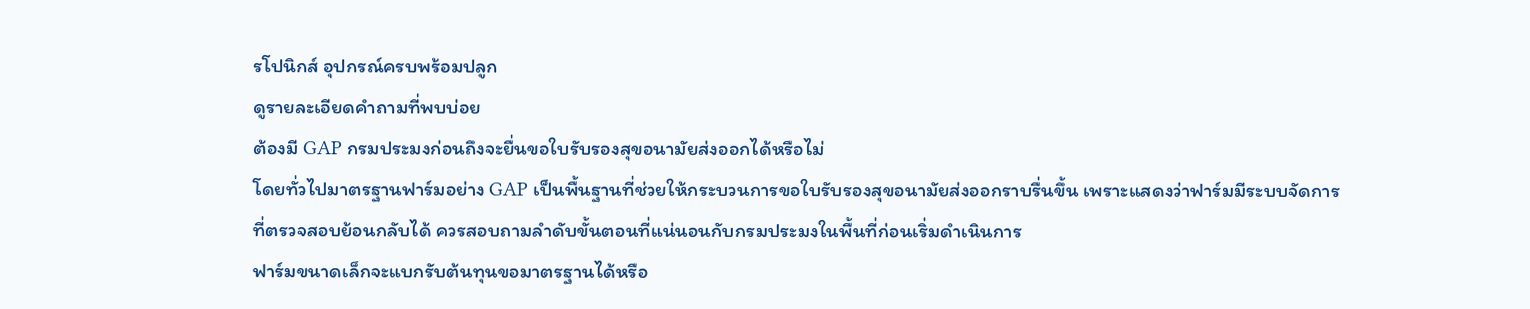รโปนิกส์ อุปกรณ์ครบพร้อมปลูก
ดูรายละเอียดคำถามที่พบบ่อย
ต้องมี GAP กรมประมงก่อนถึงจะยื่นขอใบรับรองสุขอนามัยส่งออกได้หรือไม่
โดยทั่วไปมาตรฐานฟาร์มอย่าง GAP เป็นพื้นฐานที่ช่วยให้กระบวนการขอใบรับรองสุขอนามัยส่งออกราบรื่นขึ้น เพราะแสดงว่าฟาร์มมีระบบจัดการที่ตรวจสอบย้อนกลับได้ ควรสอบถามลำดับขั้นตอนที่แน่นอนกับกรมประมงในพื้นที่ก่อนเริ่มดำเนินการ
ฟาร์มขนาดเล็กจะแบกรับต้นทุนขอมาตรฐานได้หรือ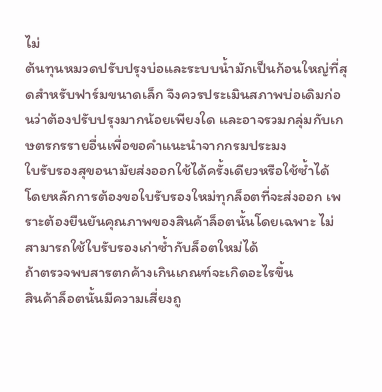ไม่
ต้นทุนหมวดปรับปรุงบ่อและระบบน้ำมักเป็นก้อนใหญ่ที่สุดสำหรับฟาร์มขนาดเล็ก จึงควรประเมินสภาพบ่อเดิมก่อนว่าต้องปรับปรุงมากน้อยเพียงใด และอาจรวมกลุ่มกับเกษตรกรรายอื่นเพื่อขอคำแนะนำจากกรมประมง
ใบรับรองสุขอนามัยส่งออกใช้ได้ครั้งเดียวหรือใช้ซ้ำได้
โดยหลักการต้องขอใบรับรองใหม่ทุกล็อตที่จะส่งออก เพราะต้องยืนยันคุณภาพของสินค้าล็อตนั้นโดยเฉพาะ ไม่สามารถใช้ใบรับรองเก่าซ้ำกับล็อตใหม่ได้
ถ้าตรวจพบสารตกค้างเกินเกณฑ์จะเกิดอะไรขึ้น
สินค้าล็อตนั้นมีความเสี่ยงถู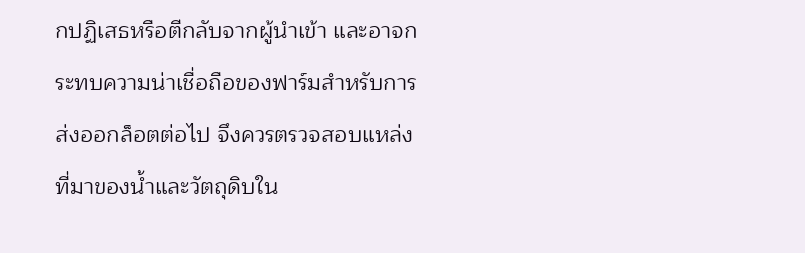กปฏิเสธหรือตีกลับจากผู้นำเข้า และอาจกระทบความน่าเชื่อถือของฟาร์มสำหรับการส่งออกล็อตต่อไป จึงควรตรวจสอบแหล่งที่มาของน้ำและวัตถุดิบใน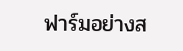ฟาร์มอย่างส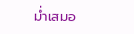ม่ำเสมอ